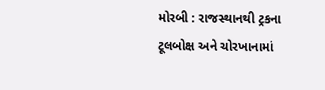મોરબી : રાજસ્થાનથી ટ્રકના ટૂલબોક્ષ અને ચોરખાનામાં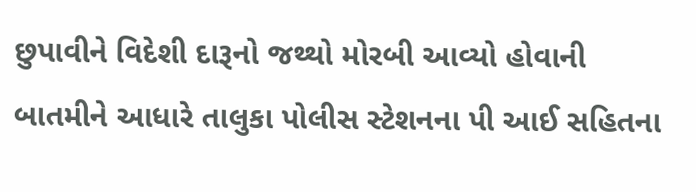છુપાવીને વિદેશી દારૂનો જથ્થો મોરબી આવ્યો હોવાની બાતમીને આધારે તાલુકા પોલીસ સ્ટેશનના પી આઈ સહિતના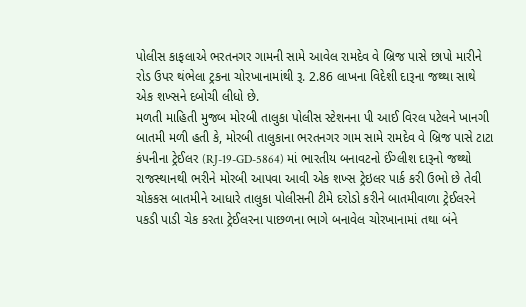પોલીસ કાફલાએ ભરતનગર ગામની સામે આવેલ રામદેવ વે બ્રિજ પાસે છાપો મારીને રોડ ઉપર થંભેલા ટ્રકના ચોરખાનામાંથી રૂ. 2.86 લાખના વિદેશી દારૂના જથ્થા સાથે એક શખ્સને દબોચી લીધો છે.
મળતી માહિતી મુજબ મોરબી તાલુકા પોલીસ સ્ટેશનના પી આઈ વિરલ પટેલને ખાનગી બાતમી મળી હતી કે, મોરબી તાલુકાના ભરતનગર ગામ સામે રામદેવ વે બ્રિજ પાસે ટાટા કંપનીના ટ્રેઈલર (RJ-19-GD-5864) માં ભારતીય બનાવટનો ઈંગ્લીશ દારૂનો જથ્થો રાજસ્થાનથી ભરીને મોરબી આપવા આવી એક શખ્સ ટ્રેઇલર પાર્ક કરી ઉભો છે તેવી ચોકકસ બાતમીને આધારે તાલુકા પોલીસની ટીમે દરોડો કરીને બાતમીવાળા ટ્રેઈલરને પકડી પાડી ચેક કરતા ટ્રેઈલરના પાછળના ભાગે બનાવેલ ચોરખાનામાં તથા બંને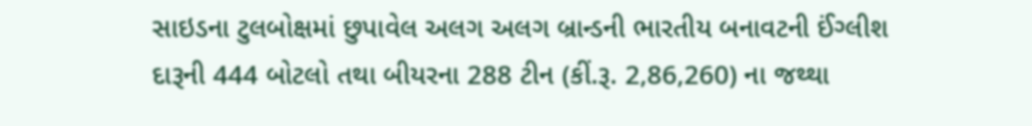સાઇડના ટુલબોક્ષમાં છુપાવેલ અલગ અલગ બ્રાન્ડની ભારતીય બનાવટની ઈંગ્લીશ દારૂની 444 બોટલો તથા બીયરના 288 ટીન (કીં.રૂ. 2,86,260) ના જથ્થા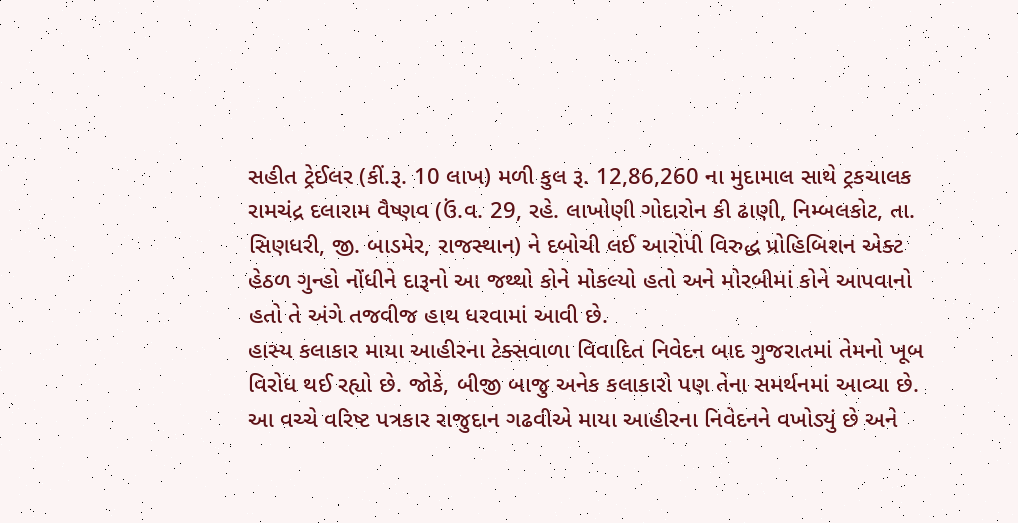સહીત ટ્રેઈલર (કીં.રૂ. 10 લાખ) મળી કુલ રૂ. 12,86,260 ના મુદામાલ સાથે ટ્રકચાલક રામચંદ્ર દલારામ વૈષ્ણવ (ઉં.વ. 29, રહે. લાખોણી ગોદારોન કી ઢાણી, નિમ્બલકોટ, તા. સિણધરી, જી. બાડમેર, રાજસ્થાન) ને દબોચી લઈ આરોપી વિરુદ્ધ પ્રોહિબિશન એક્ટ હેઠળ ગુન્હો નોંધીને દારૂનો આ જથ્થો કોને મોકલ્યો હતો અને મોરબીમાં કોને આપવાનો હતો તે અંગે તજવીજ હાથ ધરવામાં આવી છે.
હાસ્ય કલાકાર માયા આહીરના ટેક્સવાળા વિવાદિત નિવેદન બાદ ગુજરાતમાં તેમનો ખૂબ વિરોધ થઈ રહ્યો છે. જોકે, બીજી બાજુ અનેક કલાકારો પણ તેના સમર્થનમાં આવ્યા છે. આ વચ્ચે વરિષ્ટ પત્રકાર રાજુદાન ગઢવીએ માયા આહીરના નિવેદનને વખોડ્યું છે અને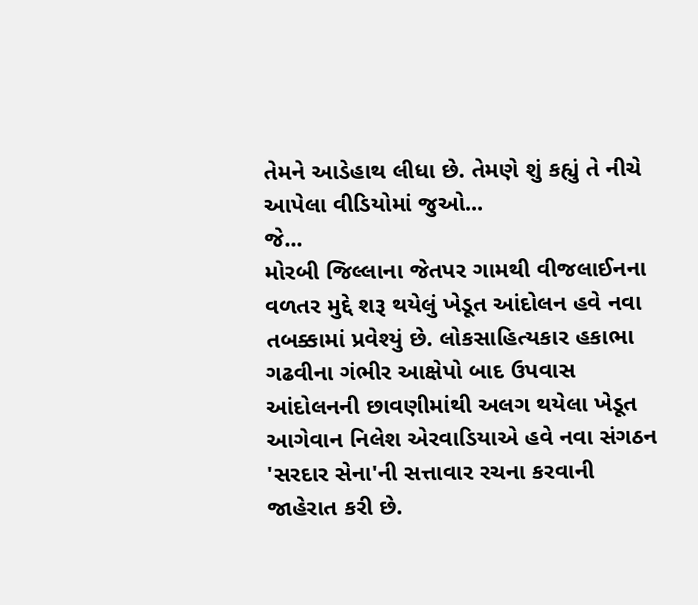તેમને આડેહાથ લીધા છે. તેમણે શું કહ્યું તે નીચે આપેલા વીડિયોમાં જુઓ...
જે...
મોરબી જિલ્લાના જેતપર ગામથી વીજલાઈનના વળતર મુદ્દે શરૂ થયેલું ખેડૂત આંદોલન હવે નવા તબક્કામાં પ્રવેશ્યું છે. લોકસાહિત્યકાર હકાભા ગઢવીના ગંભીર આક્ષેપો બાદ ઉપવાસ આંદોલનની છાવણીમાંથી અલગ થયેલા ખેડૂત આગેવાન નિલેશ એરવાડિયાએ હવે નવા સંગઠન 'સરદાર સેના'ની સત્તાવાર રચના કરવાની જાહેરાત કરી છે.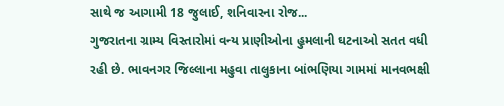સાથે જ આગામી 18 જુલાઈ, શનિવારના રોજ...
ગુજરાતના ગ્રામ્ય વિસ્તારોમાં વન્ય પ્રાણીઓના હુમલાની ઘટનાઓ સતત વધી રહી છે. ભાવનગર જિલ્લાના મહુવા તાલુકાના બાંભણિયા ગામમાં માનવભક્ષી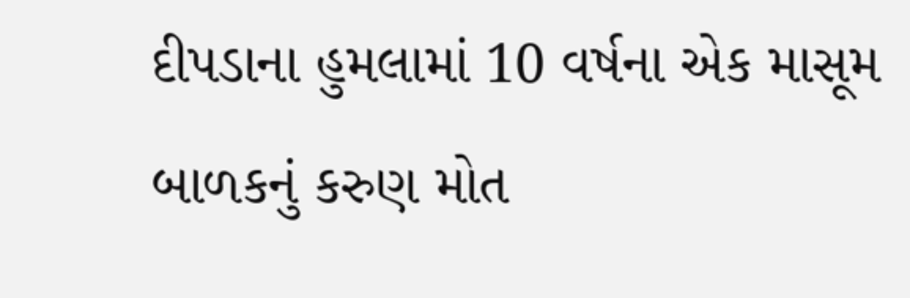દીપડાના હુમલામાં 10 વર્ષના એક માસૂમ બાળકનું કરુણ મોત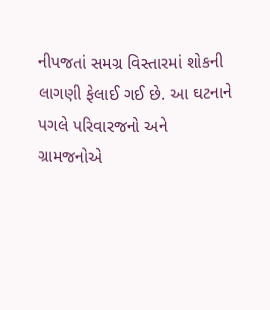નીપજતાં સમગ્ર વિસ્તારમાં શોકની લાગણી ફેલાઈ ગઈ છે. આ ઘટનાને પગલે પરિવારજનો અને ગ્રામજનોએ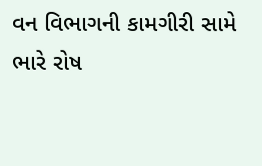વન વિભાગની કામગીરી સામે ભારે રોષ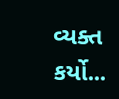વ્યક્ત કર્યો...